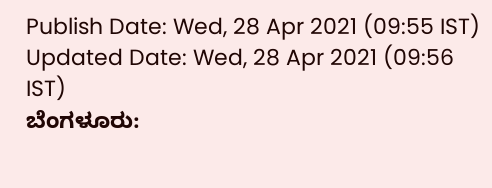Publish Date: Wed, 28 Apr 2021 (09:55 IST)
Updated Date: Wed, 28 Apr 2021 (09:56 IST)
ಬೆಂಗಳೂರು: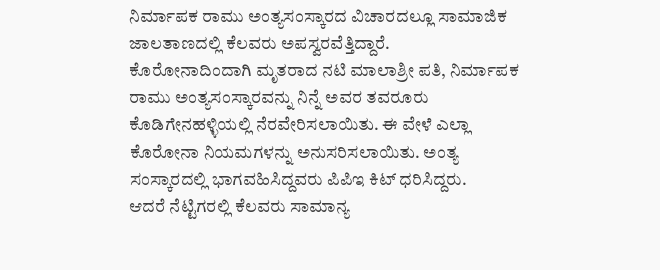ನಿರ್ಮಾಪಕ ರಾಮು ಅಂತ್ಯಸಂಸ್ಕಾರದ ವಿಚಾರದಲ್ಲೂ ಸಾಮಾಜಿಕ ಜಾಲತಾಣದಲ್ಲಿ ಕೆಲವರು ಅಪಸ್ವರವೆತ್ತಿದ್ದಾರೆ.
ಕೊರೋನಾದಿಂದಾಗಿ ಮೃತರಾದ ನಟಿ ಮಾಲಾಶ್ರೀ ಪತಿ, ನಿರ್ಮಾಪಕ ರಾಮು ಅಂತ್ಯಸಂಸ್ಕಾರವನ್ನು ನಿನ್ನೆ ಅವರ ತವರೂರು ಕೊಡಿಗೇನಹಳ್ಳಿಯಲ್ಲಿ ನೆರವೇರಿಸಲಾಯಿತು. ಈ ವೇಳೆ ಎಲ್ಲಾ ಕೊರೋನಾ ನಿಯಮಗಳನ್ನು ಅನುಸರಿಸಲಾಯಿತು. ಅಂತ್ಯ ಸಂಸ್ಕಾರದಲ್ಲಿ ಭಾಗವಹಿಸಿದ್ದವರು ಪಿಪಿಇ ಕಿಟ್ ಧರಿಸಿದ್ದರು.
ಆದರೆ ನೆಟ್ಟಿಗರಲ್ಲಿ ಕೆಲವರು ಸಾಮಾನ್ಯ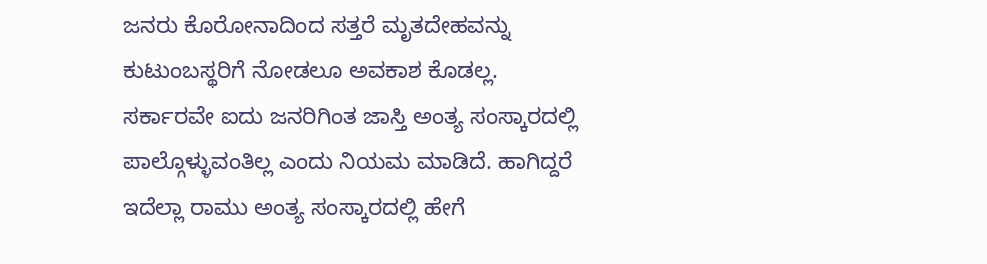ಜನರು ಕೊರೋನಾದಿಂದ ಸತ್ತರೆ ಮೃತದೇಹವನ್ನು ಕುಟುಂಬಸ್ಥರಿಗೆ ನೋಡಲೂ ಅವಕಾಶ ಕೊಡಲ್ಲ. ಸರ್ಕಾರವೇ ಐದು ಜನರಿಗಿಂತ ಜಾಸ್ತಿ ಅಂತ್ಯ ಸಂಸ್ಕಾರದಲ್ಲಿ ಪಾಲ್ಗೊಳ್ಳುವಂತಿಲ್ಲ ಎಂದು ನಿಯಮ ಮಾಡಿದೆ. ಹಾಗಿದ್ದರೆ ಇದೆಲ್ಲಾ ರಾಮು ಅಂತ್ಯ ಸಂಸ್ಕಾರದಲ್ಲಿ ಹೇಗೆ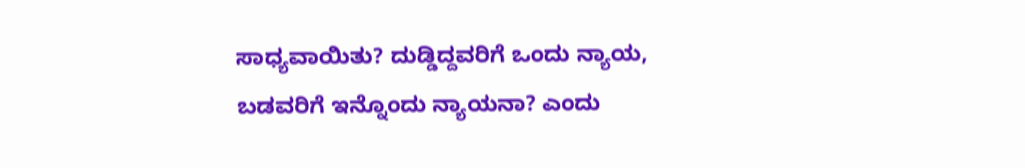ಸಾಧ್ಯವಾಯಿತು? ದುಡ್ಡಿದ್ದವರಿಗೆ ಒಂದು ನ್ಯಾಯ, ಬಡವರಿಗೆ ಇನ್ನೊಂದು ನ್ಯಾಯನಾ? ಎಂದು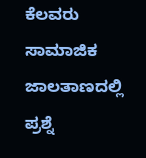ಕೆಲವರು ಸಾಮಾಜಿಕ ಜಾಲತಾಣದಲ್ಲಿ ಪ್ರಶ್ನೆ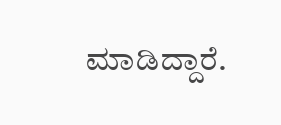ಮಾಡಿದ್ದಾರೆ.